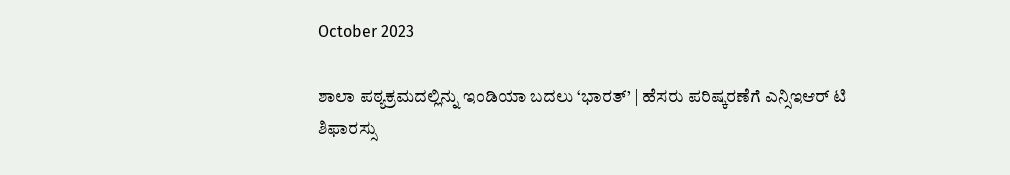October 2023

ಶಾಲಾ ಪಠ್ಯಕ್ರಮದಲ್ಲಿನ್ನು ಇಂಡಿಯಾ ಬದಲು ‘ಭಾರತ್’ | ಹೆಸರು ಪರಿಷ್ಕರಣೆಗೆ ಎನ್ಸಿಇಆರ್ ಟಿ ಶಿಫಾರಸ್ಸು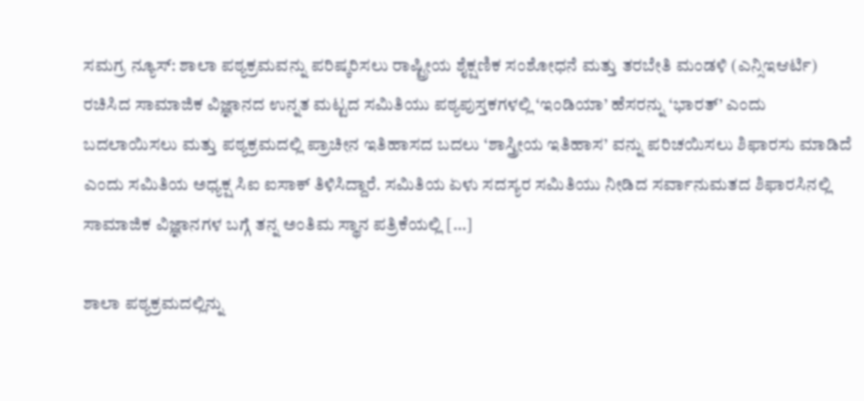ಸಮಗ್ರ ನ್ಯೂಸ್: ಶಾಲಾ ಪಠ್ಯಕ್ರಮವನ್ನು ಪರಿಷ್ಕರಿಸಲು ರಾಷ್ಟ್ರೀಯ ಶೈಕ್ಷಣಿಕ ಸಂಶೋಧನೆ ಮತ್ತು ತರಬೇತಿ ಮಂಡಳಿ (ಎನ್ಸಿಇಆರ್ಟಿ) ರಚಿಸಿದ ಸಾಮಾಜಿಕ ವಿಜ್ಞಾನದ ಉನ್ನತ ಮಟ್ಟದ ಸಮಿತಿಯು ಪಠ್ಯಪುಸ್ತಕಗಳಲ್ಲಿ ‘ಇಂಡಿಯಾ’ ಹೆಸರನ್ನು ‘ಭಾರತ್’ ಎಂದು ಬದಲಾಯಿಸಲು ಮತ್ತು ಪಠ್ಯಕ್ರಮದಲ್ಲಿ ಪ್ರಾಚೀನ ಇತಿಹಾಸದ ಬದಲು ‘ಶಾಸ್ತ್ರೀಯ ಇತಿಹಾಸ’ ವನ್ನು ಪರಿಚಯಿಸಲು ಶಿಫಾರಸು ಮಾಡಿದೆ ಎಂದು ಸಮಿತಿಯ ಅಧ್ಯಕ್ಷ ಸಿಐ ಐಸಾಕ್ ತಿಳಿಸಿದ್ದಾರೆ. ಸಮಿತಿಯ ಏಳು ಸದಸ್ಯರ ಸಮಿತಿಯು ನೀಡಿದ ಸರ್ವಾನುಮತದ ಶಿಫಾರಸಿನಲ್ಲಿ ಸಾಮಾಜಿಕ ವಿಜ್ಞಾನಗಳ ಬಗ್ಗೆ ತನ್ನ ಅಂತಿಮ ಸ್ಥಾನ ಪತ್ರಿಕೆಯಲ್ಲಿ […]

ಶಾಲಾ ಪಠ್ಯಕ್ರಮದಲ್ಲಿನ್ನು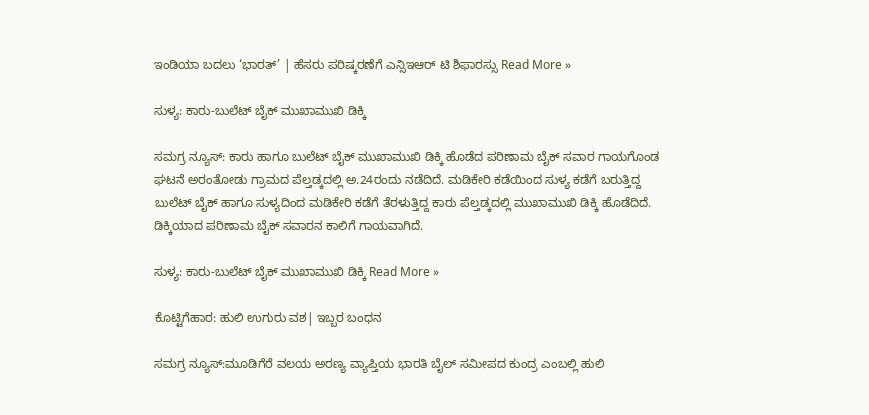ಇಂಡಿಯಾ ಬದಲು ‘ಭಾರತ್’ | ಹೆಸರು ಪರಿಷ್ಕರಣೆಗೆ ಎನ್ಸಿಇಆರ್ ಟಿ ಶಿಫಾರಸ್ಸು Read More »

ಸುಳ್ಯ: ಕಾರು-ಬುಲೆಟ್ ಬೈಕ್ ಮುಖಾಮುಖಿ ಡಿಕ್ಕಿ

ಸಮಗ್ರ ನ್ಯೂಸ್: ಕಾರು ಹಾಗೂ ಬುಲೆಟ್ ಬೈಕ್ ಮುಖಾಮುಖಿ ಡಿಕ್ಕಿ ಹೊಡೆದ ಪರಿಣಾಮ ಬೈಕ್ ಸವಾರ ಗಾಯಗೊಂಡ ಘಟನೆ ಅರಂತೋಡು ಗ್ರಾಮದ ಪೆಲ್ತಡ್ಕದಲ್ಲಿ ಅ.24ರಂದು ನಡೆದಿದೆ. ಮಡಿಕೇರಿ ಕಡೆಯಿಂದ ಸುಳ್ಯ ಕಡೆಗೆ ಬರುತ್ತಿದ್ದ ಬುಲೆಟ್ ಬೈಕ್ ಹಾಗೂ ಸುಳ್ಯದಿಂದ ಮಡಿಕೇರಿ ಕಡೆಗೆ ತೆರಳುತ್ತಿದ್ದ ಕಾರು ಪೆಲ್ತಡ್ಕದಲ್ಲಿ ಮುಖಾಮುಖಿ ಡಿಕ್ಕಿ ಹೊಡೆದಿದೆ. ಡಿಕ್ಕಿಯಾದ ಪರಿಣಾಮ ಬೈಕ್ ಸವಾರನ ಕಾಲಿಗೆ ಗಾಯವಾಗಿದೆ.

ಸುಳ್ಯ: ಕಾರು-ಬುಲೆಟ್ ಬೈಕ್ ಮುಖಾಮುಖಿ ಡಿಕ್ಕಿ Read More »

ಕೊಟ್ಟಿಗೆಹಾರ: ಹುಲಿ ಉಗುರು ವಶ| ಇಬ್ಬರ ಬಂಧನ

ಸಮಗ್ರ ನ್ಯೂಸ್:ಮೂಡಿಗೆರೆ ವಲಯ ಅರಣ್ಯ ವ್ಯಾಪ್ತಿಯ ಭಾರತಿ ಬೈಲ್ ಸಮೀಪದ ಕುಂದ್ರ ಎಂಬಲ್ಲಿ ಹುಲಿ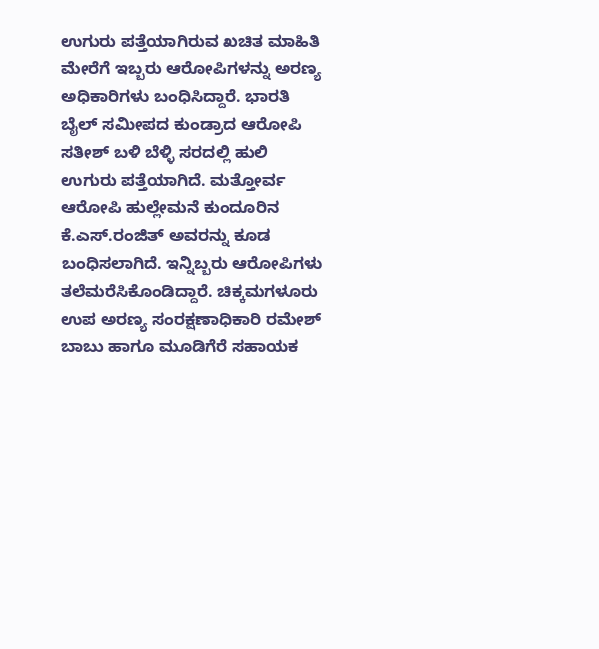ಉಗುರು ಪತ್ತೆಯಾಗಿರುವ ಖಚಿತ ಮಾಹಿತಿ ಮೇರೆಗೆ ಇಬ್ಬರು ಆರೋಪಿಗಳನ್ನು ಅರಣ್ಯ ಅಧಿಕಾರಿಗಳು ಬಂಧಿಸಿದ್ದಾರೆ. ಭಾರತಿ ಬೈಲ್ ಸಮೀಪದ ಕುಂಡ್ರಾದ ಆರೋಪಿ ಸತೀಶ್ ಬಳಿ ಬೆಳ್ಳಿ ಸರದಲ್ಲಿ ಹುಲಿ ಉಗುರು ಪತ್ತೆಯಾಗಿದೆ. ಮತ್ತೋರ್ವ ಆರೋಪಿ ಹುಲ್ಲೇಮನೆ ಕುಂದೂರಿನ ಕೆ.ಎಸ್.ರಂಜಿತ್ ಅವರನ್ನು ಕೂಡ ಬಂಧಿಸಲಾಗಿದೆ. ಇನ್ನಿಬ್ಬರು ಆರೋಪಿಗಳು ತಲೆಮರೆಸಿಕೊಂಡಿದ್ದಾರೆ. ಚಿಕ್ಕಮಗಳೂರು ಉಪ ಅರಣ್ಯ ಸಂರಕ್ಷಣಾಧಿಕಾರಿ ರಮೇಶ್ ಬಾಬು ಹಾಗೂ ಮೂಡಿಗೆರೆ ಸಹಾಯಕ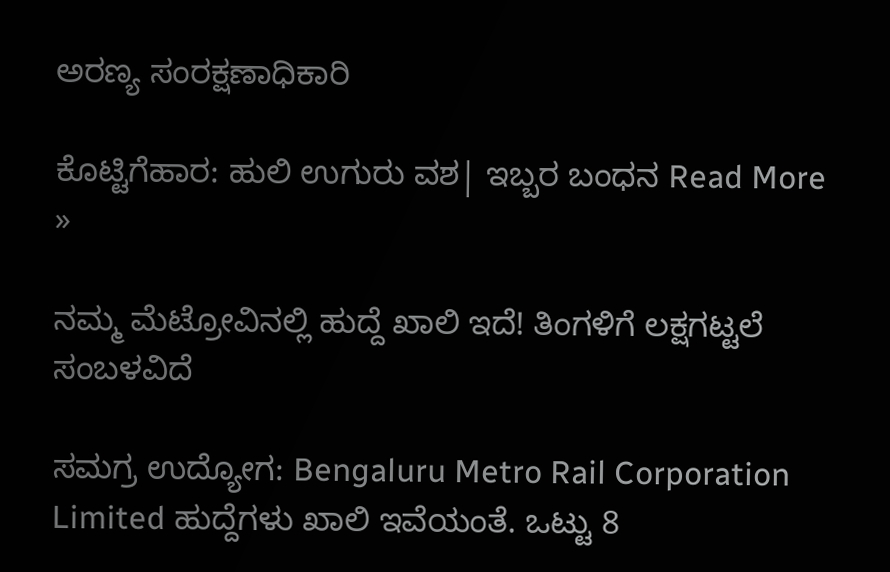ಅರಣ್ಯ ಸಂರಕ್ಷಣಾಧಿಕಾರಿ

ಕೊಟ್ಟಿಗೆಹಾರ: ಹುಲಿ ಉಗುರು ವಶ| ಇಬ್ಬರ ಬಂಧನ Read More »

ನಮ್ಮ ಮೆಟ್ರೋವಿನಲ್ಲಿ ಹುದ್ದೆ ಖಾಲಿ ಇದೆ! ತಿಂಗಳಿಗೆ ಲಕ್ಷಗಟ್ಟಲೆ ಸಂಬಳವಿದೆ

ಸಮಗ್ರ ಉದ್ಯೋಗ: Bengaluru Metro Rail Corporation Limited ಹುದ್ದೆಗಳು ಖಾಲಿ ಇವೆಯಂತೆ. ಒಟ್ಟು 8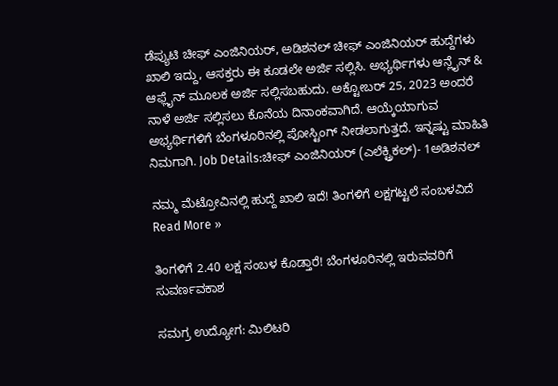ಡೆಪ್ಯುಟಿ ಚೀಫ್ ಎಂಜಿನಿಯರ್, ಅಡಿಶನಲ್ ಚೀಫ್ ಎಂಜಿನಿಯರ್ ಹುದ್ದೆಗಳು ಖಾಲಿ ಇದ್ದು, ಆಸಕ್ತರು ಈ ಕೂಡಲೇ ಅರ್ಜಿ ಸಲ್ಲಿಸಿ. ಅಭ್ಯರ್ಥಿಗಳು ಆನ್ಲೈನ್ & ಆಫ್ಲೈನ್ ಮೂಲಕ ಅರ್ಜಿ ಸಲ್ಲಿಸಬಹುದು. ಅಕ್ಟೋಬರ್ 25, 2023 ಅಂದರೆ ನಾಳೆ ಅರ್ಜಿ ಸಲ್ಲಿಸಲು ಕೊನೆಯ ದಿನಾಂಕವಾಗಿದೆ. ಆಯ್ಕೆಯಾಗುವ ಅಭ್ಯರ್ಥಿಗಳಿಗೆ ಬೆಂಗಳೂರಿನಲ್ಲಿ ಪೋಸ್ಟಿಂಗ್ ನೀಡಲಾಗುತ್ತದೆ. ಇನ್ನಷ್ಟು ಮಾಹಿತಿ ನಿಮಗಾಗಿ. Job Details:ಚೀಫ್ ಎಂಜಿನಿಯರ್ (ಎಲೆಕ್ಟ್ರಿಕಲ್)- 1ಅಡಿಶನಲ್

ನಮ್ಮ ಮೆಟ್ರೋವಿನಲ್ಲಿ ಹುದ್ದೆ ಖಾಲಿ ಇದೆ! ತಿಂಗಳಿಗೆ ಲಕ್ಷಗಟ್ಟಲೆ ಸಂಬಳವಿದೆ Read More »

ತಿಂಗಳಿಗೆ 2.40 ಲಕ್ಷ ಸಂಬಳ ಕೊಡ್ತಾರೆ! ಬೆಂಗಳೂರಿನಲ್ಲಿ ಇರುವವರಿಗೆ ಸುವರ್ಣವಕಾಶ

ಸಮಗ್ರ ಉದ್ಯೋಗ: ಮಿಲಿಟರಿ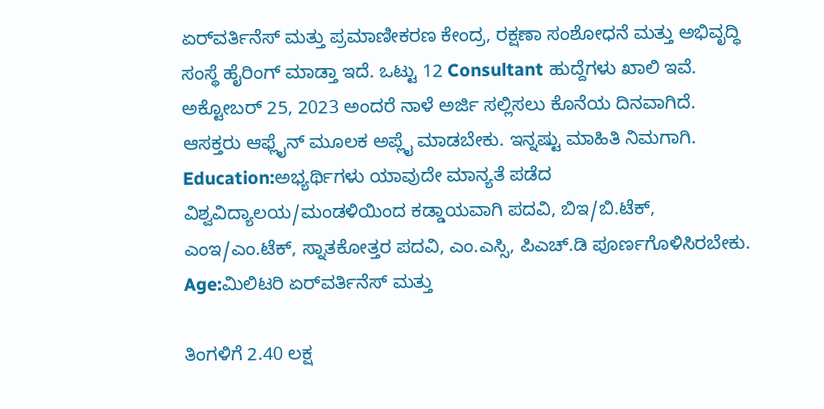ಏರ್‌ವರ್ತಿನೆಸ್ ಮತ್ತು ಪ್ರಮಾಣೀಕರಣ ಕೇಂದ್ರ, ರಕ್ಷಣಾ ಸಂಶೋಧನೆ ಮತ್ತು ಅಭಿವೃದ್ಧಿ ಸಂಸ್ಥೆ ಹೈರಿಂಗ್ ಮಾಡ್ತಾ ಇದೆ. ಒಟ್ಟು 12 Consultant ಹುದ್ದೆಗಳು ಖಾಲಿ ಇವೆ. ಅಕ್ಟೋಬರ್ 25, 2023 ಅಂದರೆ ನಾಳೆ ಅರ್ಜಿ ಸಲ್ಲಿಸಲು ಕೊನೆಯ ದಿನವಾಗಿದೆ. ಆಸಕ್ತರು ಆಫ್ಲೈನ್ ಮೂಲಕ ಅಪ್ಲೈ ಮಾಡಬೇಕು. ಇನ್ನಷ್ಟು ಮಾಹಿತಿ ನಿಮಗಾಗಿ. Education:ಅಭ್ಯರ್ಥಿಗಳು ಯಾವುದೇ ಮಾನ್ಯತೆ ಪಡೆದ ವಿಶ್ವವಿದ್ಯಾಲಯ/ಮಂಡಳಿಯಿಂದ ಕಡ್ಡಾಯವಾಗಿ ಪದವಿ, ಬಿಇ/ಬಿ.ಟೆಕ್, ಎಂಇ/ಎಂ.ಟೆಕ್, ಸ್ನಾತಕೋತ್ತರ ಪದವಿ, ಎಂ.ಎಸ್ಸಿ, ಪಿಎಚ್.ಡಿ ಪೂರ್ಣಗೊಳಿಸಿರಬೇಕು. Age:ಮಿಲಿಟರಿ ಏರ್‌ವರ್ತಿನೆಸ್ ಮತ್ತು

ತಿಂಗಳಿಗೆ 2.40 ಲಕ್ಷ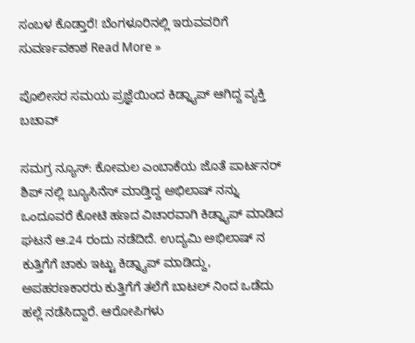ಸಂಬಳ ಕೊಡ್ತಾರೆ! ಬೆಂಗಳೂರಿನಲ್ಲಿ ಇರುವವರಿಗೆ ಸುವರ್ಣವಕಾಶ Read More »

ಪೊಲೀಸರ ಸಮಯ ಪ್ರಜ್ಞೆಯಿಂದ ಕಿಡ್ನ್ಯಾಪ್ ಆಗಿದ್ದ ವ್ಯಕ್ತಿ ಬಚಾವ್

ಸಮಗ್ರ ನ್ಯೂಸ್: ಕೋಮಲ ಎಂಬಾಕೆಯ ಜೊತೆ ಪಾರ್ಟನರ್ ಶಿಪ್ ನಲ್ಲಿ ಬ್ಯೂಸಿನೆಸ್ ಮಾಡ್ತಿದ್ದ ಅಭಿಲಾಷ್ ನನ್ನು ಒಂದೂವರೆ ಕೋಟಿ ಹಣದ ವಿಚಾರವಾಗಿ ಕಿಡ್ನ್ಯಾಪ್ ಮಾಡಿದ ಘಟನೆ ಆ.24 ರಂದು ನಡೆದಿದೆ. ಉದ್ಯಮಿ ಅಭಿಲಾಷ್ ನ ಕುತ್ತಿಗೆಗೆ ಚಾಕು ಇಟ್ಟು ಕಿಡ್ನ್ಯಾಪ್ ಮಾಡಿದ್ದು, ಅಪಹರಣಕಾರರು ಕುತ್ತಿಗೆಗೆ ತಲೆಗೆ ಬಾಟಲ್ ನಿಂದ ಒಡೆದು ಹಲ್ಲೆ ನಡೆಸಿದ್ದಾರೆ. ಆರೋಪಿಗಳು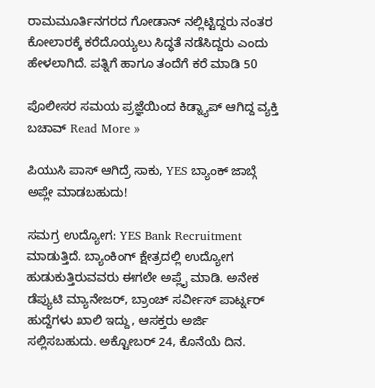ರಾಮಮೂರ್ತಿನಗರದ ಗೋಡಾನ್ ನಲ್ಲಿಟ್ಟಿದ್ದರು ನಂತರ ಕೋಲಾರಕ್ಕೆ ಕರೆದೊಯ್ಯಲು ಸಿದ್ಧತೆ ನಡೆಸಿದ್ದರು ಎಂದು ಹೇಳಲಾಗಿದೆ. ಪತ್ನಿಗೆ ಹಾಗೂ ತಂದೆಗೆ ಕರೆ ಮಾಡಿ 50

ಪೊಲೀಸರ ಸಮಯ ಪ್ರಜ್ಞೆಯಿಂದ ಕಿಡ್ನ್ಯಾಪ್ ಆಗಿದ್ದ ವ್ಯಕ್ತಿ ಬಚಾವ್ Read More »

ಪಿಯುಸಿ ಪಾಸ್ ಆಗಿದ್ರೆ ಸಾಕು, YES ಬ್ಯಾಂಕ್ ಜಾಬ್ಗೆ ಅಪ್ಲೇ ಮಾಡಬಹುದು!

ಸಮಗ್ರ ಉದ್ಯೋಗ: YES Bank Recruitment ಮಾಡುತ್ತಿದೆ. ಬ್ಯಾಂಕಿಂಗ್ ಕ್ಷೇತ್ರದಲ್ಲಿ ಉದ್ಯೋಗ ಹುಡುಕುತ್ತಿರುವವರು ಈಗಲೇ ಅಪ್ಲೈ ಮಾಡಿ. ಅನೇಕ ಡೆಪ್ಯುಟಿ ಮ್ಯಾನೇಜರ್, ಬ್ರಾಂಚ್ ಸರ್ವೀಸ್ ಪಾರ್ಟ್ನರ್ ಹುದ್ದೆಗಳು ಖಾಲಿ ಇದ್ದು, ಆಸಕ್ತರು ಅರ್ಜಿ ಸಲ್ಲಿಸಬಹುದು. ಅಕ್ಟೋಬರ್ 24, ಕೊನೆಯೆ ದಿನ.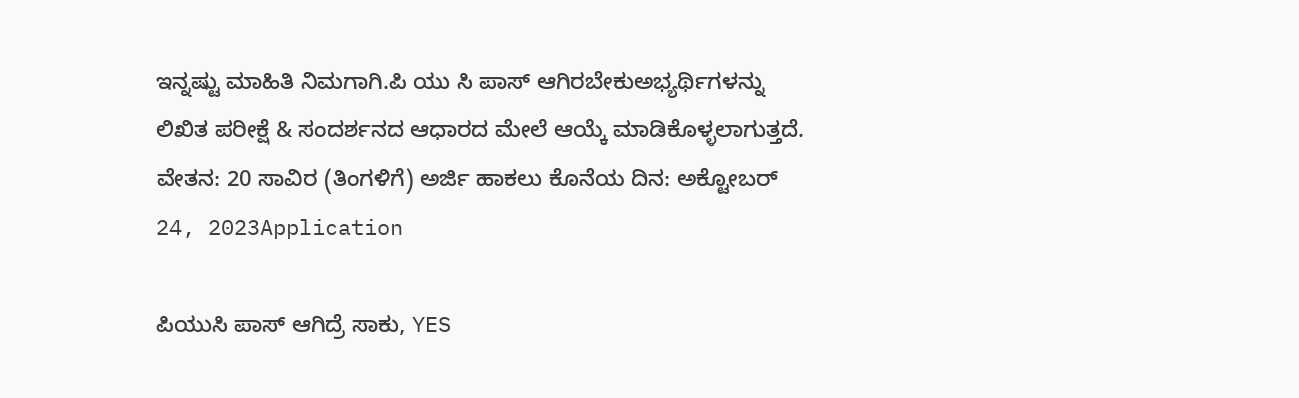ಇನ್ನಷ್ಟು ಮಾಹಿತಿ ನಿಮಗಾಗಿ.ಪಿ ಯು ಸಿ ಪಾಸ್ ಆಗಿರಬೇಕುಅಭ್ಯರ್ಥಿಗಳನ್ನು ಲಿಖಿತ ಪರೀಕ್ಷೆ & ಸಂದರ್ಶನದ ಆಧಾರದ ಮೇಲೆ ಆಯ್ಕೆ ಮಾಡಿಕೊಳ್ಳಲಾಗುತ್ತದೆ. ವೇತನ: 20 ಸಾವಿರ (ತಿಂಗಳಿಗೆ) ಅರ್ಜಿ ಹಾಕಲು ಕೊನೆಯ ದಿನ: ಅಕ್ಟೋಬರ್ 24, 2023Application

ಪಿಯುಸಿ ಪಾಸ್ ಆಗಿದ್ರೆ ಸಾಕು, YES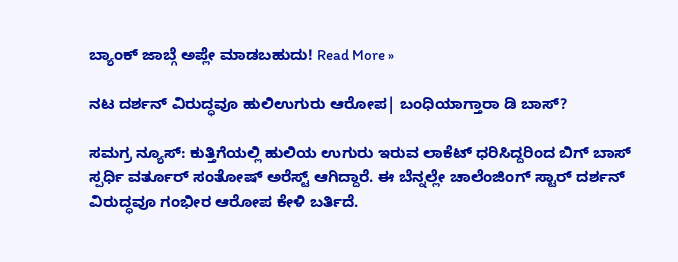ಬ್ಯಾಂಕ್ ಜಾಬ್ಗೆ ಅಪ್ಲೇ ಮಾಡಬಹುದು! Read More »

ನಟ ದರ್ಶನ್ ವಿರುದ್ಧವೂ ಹುಲಿಉಗುರು ಆರೋಪ| ಬಂಧಿಯಾಗ್ತಾರಾ ಡಿ ಬಾಸ್?

ಸಮಗ್ರ ನ್ಯೂಸ್: ಕುತ್ತಿಗೆಯಲ್ಲಿ ಹುಲಿಯ ಉಗುರು ಇರುವ ಲಾಕೆಟ್ ಧರಿಸಿದ್ದರಿಂದ ಬಿಗ್ ಬಾಸ್ ಸ್ಪರ್ಧಿ ವರ್ತೂರ್ ಸಂತೋಷ್ ಅರೆಸ್ಟ್ ಆಗಿದ್ದಾರೆ. ಈ ಬೆನ್ನಲ್ಲೇ ಚಾಲೆಂಜಿಂಗ್ ಸ್ಟಾರ್ ದರ್ಶನ್ ವಿರುದ್ಧವೂ ಗಂಭೀರ ಆರೋಪ ಕೇಳಿ ಬರ್ತಿದೆ.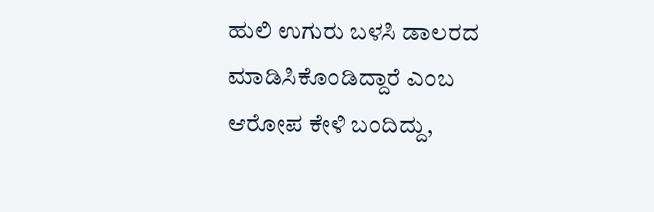ಹುಲಿ ಉಗುರು ಬಳಸಿ ಡಾಲರದ ಮಾಡಿಸಿಕೊಂಡಿದ್ದಾರೆ ಎಂಬ ಆರೋಪ ಕೇಳಿ ಬಂದಿದ್ದು,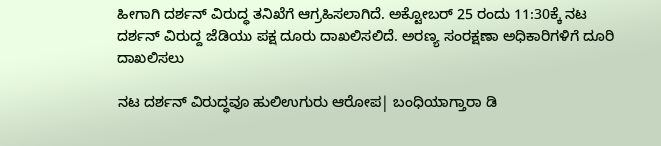ಹೀಗಾಗಿ ದರ್ಶನ್ ವಿರುದ್ಧ ತನಿಖೆಗೆ ಆಗ್ರಹಿಸಲಾಗಿದೆ. ಅಕ್ಟೋಬರ್ 25 ರಂದು 11:30ಕ್ಕೆ ನಟ ದರ್ಶನ್ ವಿರುದ್ದ ಜೆಡಿಯು ಪಕ್ಷ ದೂರು ದಾಖಲಿಸಲಿದೆ. ಅರಣ್ಯ ಸಂರಕ್ಷಣಾ ಅಧಿಕಾರಿಗಳಿಗೆ ದೂರಿ ದಾಖಲಿಸಲು

ನಟ ದರ್ಶನ್ ವಿರುದ್ಧವೂ ಹುಲಿಉಗುರು ಆರೋಪ| ಬಂಧಿಯಾಗ್ತಾರಾ ಡಿ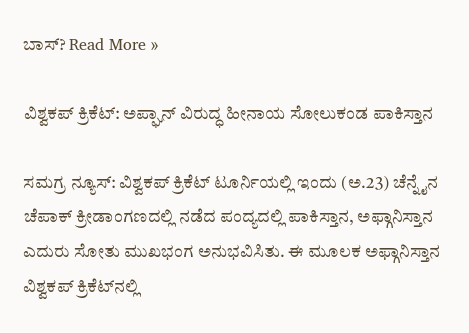ಬಾಸ್? Read More »

ವಿಶ್ವಕಪ್ ಕ್ರಿಕೆಟ್: ಅಪ್ಘಾನ್ ವಿರುದ್ಧ ಹೀನಾಯ ಸೋಲುಕಂಡ ಪಾಕಿಸ್ತಾನ

ಸಮಗ್ರ ನ್ಯೂಸ್: ವಿಶ್ವಕಪ್‌ ಕ್ರಿಕೆಟ್‌ ಟೂರ್ನಿಯಲ್ಲಿ ಇಂದು (ಅ.23) ಚೆನ್ನೈನ ಚೆಪಾಕ್ ಕ್ರೀಡಾಂಗಣದಲ್ಲಿ ನಡೆದ ಪಂದ್ಯದಲ್ಲಿ ಪಾಕಿಸ್ತಾನ, ಅಫ್ಗಾನಿಸ್ತಾನ ಎದುರು ಸೋತು ಮುಖಭಂಗ ಅನುಭವಿಸಿತು. ಈ ಮೂಲಕ ಅಫ್ಗಾನಿಸ್ತಾನ ವಿಶ್ವಕಪ್ ಕ್ರಿಕೆಟ್‌ನಲ್ಲಿ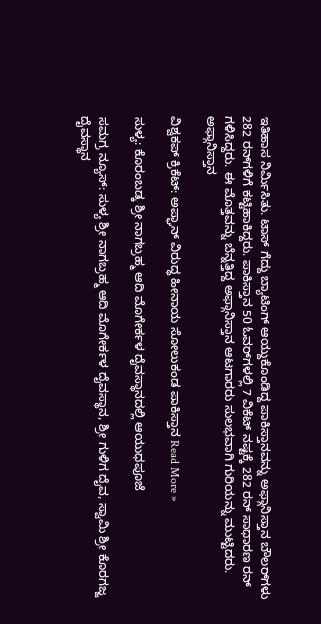ಇತಿಹಾಸ ನಿರ್ಮಿಸಿತು. ಟಾಸ್ ಗೆದ್ದು ಬ್ಯಾಟಿಂಗ್ ಆಯ್ದುಕೊಂಡಿದ್ದ ಪಾಕಿಸ್ತಾನವನ್ನು ಅಫ್ಗಾನಿಸ್ತಾನ ಬೌಲರ್‌ಗಳು 282 ರನ್‌ಗಳಿಗೆ ಕಟ್ಟಿಹಾಕಿದ್ದರು. ಪಾಕಿಸ್ತಾನ 50 ಓವರ್‌ಗಳಲ್ಲಿ 7 ವಿಕೆಟ್ ನಷ್ಟಕ್ಕೆ 282 ರನ್ ಸಾಧಾರಣ ರನ್ ಗಳಿಸಿದ್ದರು. ಈ ಮೊತ್ತವನ್ನು ಬೆನ್ನತ್ತಿದ್ದ ಅಫ್ಗಾನಿಸ್ತಾನ ಆಟಗಾರರು ಸುಲಭವಾಗಿ ಗುರಿಯನ್ನು ಮುಟ್ಟಿದರು. ಅಫ್ಗಾನಿಸ್ತಾನ

ವಿಶ್ವಕಪ್ ಕ್ರಿಕೆಟ್: ಅಪ್ಘಾನ್ ವಿರುದ್ಧ ಹೀನಾಯ ಸೋಲುಕಂಡ ಪಾಕಿಸ್ತಾನ Read More »

ಸುಳ್ಯ: ಕೊರಂಬಡ್ಕ ಶ್ರೀ ನಾಗಬ್ರಹ್ಮ ಆದಿ ಮೊಗೇರ್ಕಳ ದೈವಸ್ಥಾನದಲ್ಲಿ ಆಯುಧಪೂಜೆ

ಸಮಗ್ರ ನ್ಯೂಸ್: ಸುಳ್ಯ ಶ್ರೀ ನಾಗಬ್ರಹ್ಮ ಆದಿ ಮೊಗೇರ್ಕಳ ದೈವಸ್ಥಾನ, ಶ್ರೀ ಗುಳಿಗ ದೈವ, ಸ್ವಾಮಿ ಶ್ರೀ ಕೊರಗಜ್ಜ ದೈವಸ್ಥಾನ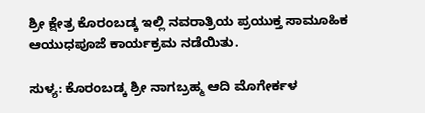ಶ್ರೀ ಕ್ಷೇತ್ರ ಕೊರಂಬಡ್ಕ ಇಲ್ಲಿ ನವರಾತ್ರಿಯ ಪ್ರಯುಕ್ತ ಸಾಮೂಹಿಕ ಆಯುಧಪೂಜೆ ಕಾರ್ಯಕ್ರಮ ನಡೆಯಿತು.

ಸುಳ್ಯ: ಕೊರಂಬಡ್ಕ ಶ್ರೀ ನಾಗಬ್ರಹ್ಮ ಆದಿ ಮೊಗೇರ್ಕಳ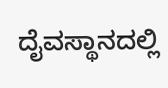ದೈವಸ್ಥಾನದಲ್ಲಿ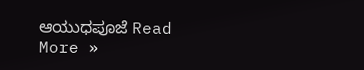ಆಯುಧಪೂಜೆ Read More »